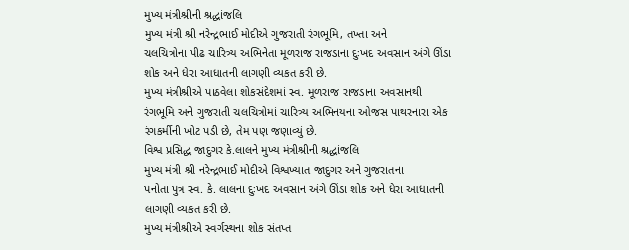મુખ્ય મંત્રીશ્રીની શ્રદ્ધાંજલિ
મુખ્ય મંત્રી શ્રી નરેન્દ્રભાઈ મોદીએ ગુજરાતી રંગભૂમિ, તખ્તા અને
ચલચિત્રોના પીઢ ચારિત્ર્ય અભિનેતા મૂળરાજ રાજડાના દુઃખદ અવસાન અંગે ઊંડા
શોક અને ધેરા આધાતની લાગણી વ્યકત કરી છે.
મુખ્ય મંત્રીશ્રીએ પાઠવેલા શોકસંદેશમાં સ્વ. મૂળરાજ રાજડાના અવસાનથી
રંગભૂમિ અને ગુજરાતી ચલચિત્રોમાં ચારિત્ર્ય અભિનયના ઓજસ પાથરનારા એક
રંગકર્મીની ખોટ પડી છે, તેમ પણ જણાવ્યું છે.
વિશ્વ પ્રસિદ્ધ જાદુગર કે.લાલને મુખ્ય મંત્રીશ્રીની શ્રદ્ધાંજલિ
મુખ્ય મંત્રી શ્રી નરેન્દ્રભાઈ મોદીએ વિશ્વખ્યાત જાદુગર અને ગુજરાતના
પનોતા પુત્ર સ્વ. કે. લાલના દુઃખદ અવસાન અંગે ઊંડા શોક અને ધેરા આધાતની
લાગણી વ્યકત કરી છે.
મુખ્ય મંત્રીશ્રીએ સ્વર્ગસ્થના શોક સંતપ્ત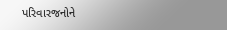પરિવારજનોને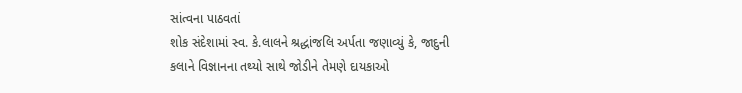સાંત્વના પાઠવતાં
શોક સંદેશામાં સ્વ. કે.લાલને શ્રદ્ધાંજલિ અર્પતા જણાવ્યું કે, જાદુની
કલાને વિજ્ઞાનના તથ્યો સાથે જોડીને તેમણે દાયકાઓ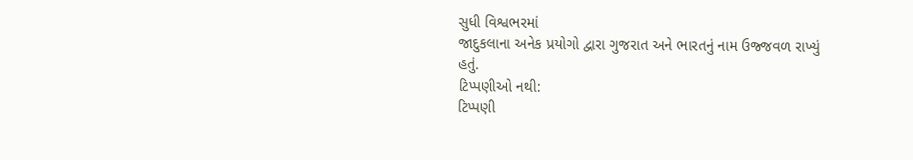સુધી વિશ્વભરમાં
જાદુકલાના અનેક પ્રયોગો દ્વારા ગુજરાત અને ભારતનું નામ ઉજ્જવળ રાખ્યું
હતું.
ટિપ્પણીઓ નથી:
ટિપ્પણી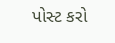પોસ્ટ કરો